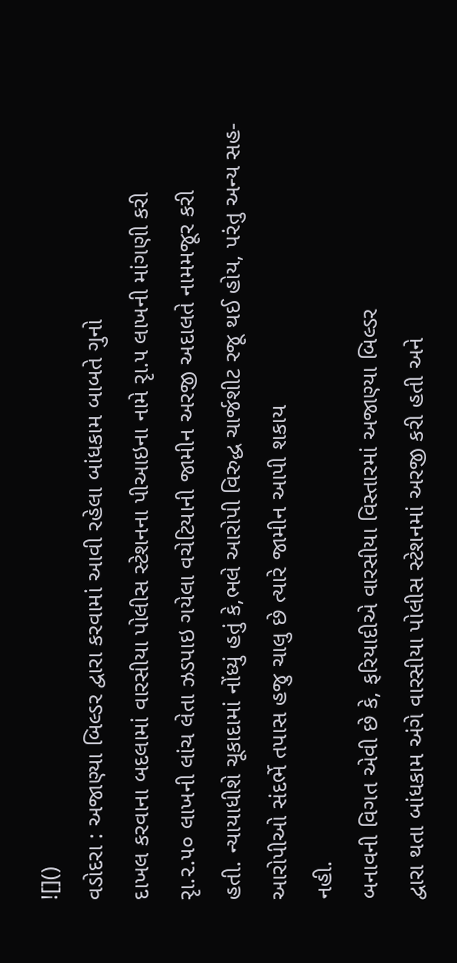![]()
વડોદરા : અજાણ્યા બિલ્ડર દ્વારા કરવામાં આવી રહેલા બાંધકામ બાબતે ગુનો
દાખલ કરવાના બદલામાં વારસીયા પોલીસ સ્ટેશનના પીઆઇના નામે રૃા.૫ લાખની માંગણી કરી
રૃા.૨.૫૦ લાખની લાંચ લેતા ઝડપાઇ ગયેલા વચેટિયાની જામીન અરજી અદાલતે નામમજૂર કરી
હતી. ન્યાયાધીશે ચૂકાદામાં નોંધ્યું હતું કે,ભલે આરોપી વિરુદ્ધ ચાર્જશીટ રજૂ થઈ હોય, પરંતુ અન્ય સહ-આરોપીઓ સંદર્ભે તપાસ હજુ ચાલુ છે ત્યારે જામીન આપી શકાય
નહી.
બનાવની વિગત એવી છે કે, ફરિયાદીએ વારસીયા વિસ્તારમાં અજાણ્યા બિલ્ડર
દ્વારા થતા બાંધકામ અંગે વારસીયા પોલીસ સ્ટેશનમાં અરજી કરી હતી અને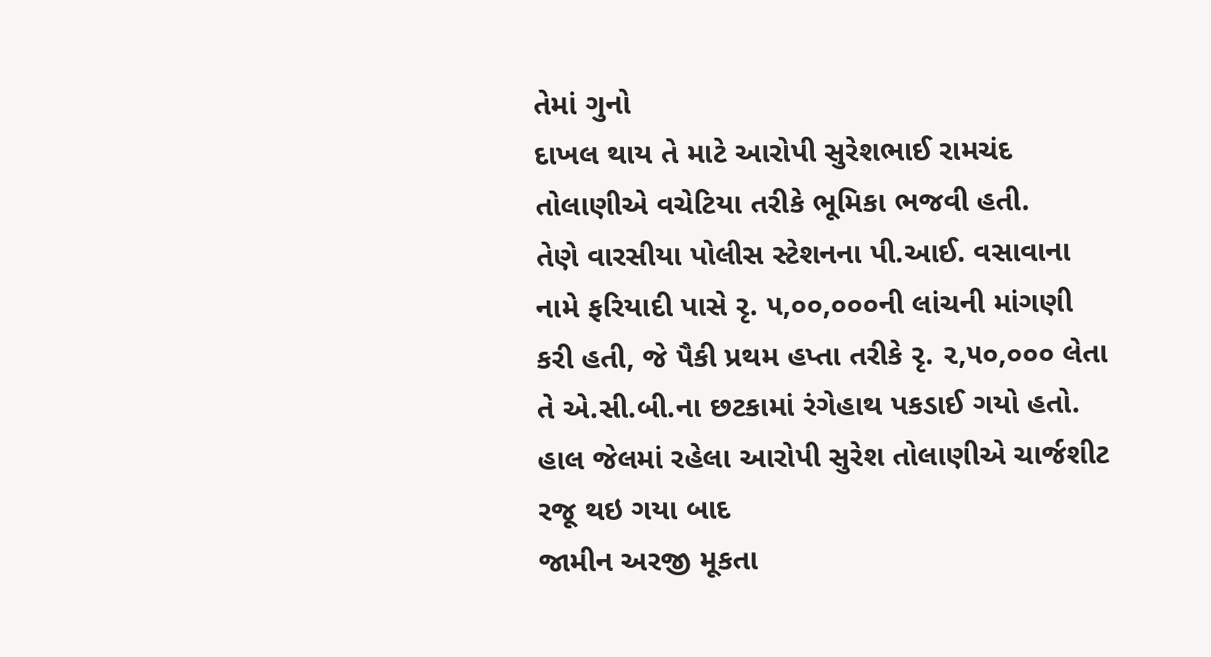તેમાં ગુનો
દાખલ થાય તે માટે આરોપી સુરેશભાઈ રામચંદ તોલાણીએ વચેટિયા તરીકે ભૂમિકા ભજવી હતી.
તેણે વારસીયા પોલીસ સ્ટેશનના પી.આઈ. વસાવાના નામે ફરિયાદી પાસે રૃ. ૫,૦૦,૦૦૦ની લાંચની માંગણી કરી હતી, જે પૈકી પ્રથમ હપ્તા તરીકે રૃ. ૨,૫૦,૦૦૦ લેતા તે એ.સી.બી.ના છટકામાં રંગેહાથ પકડાઈ ગયો હતો.
હાલ જેલમાં રહેલા આરોપી સુરેશ તોલાણીએ ચાર્જશીટ રજૂ થઇ ગયા બાદ
જામીન અરજી મૂકતા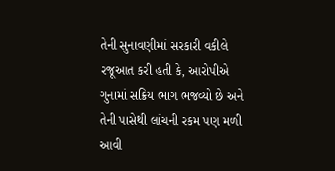તેની સુનાવણીમાં સરકારી વકીલે રજૂઆત કરી હતી કે, આરોપીએ
ગુનામાં સક્રિય ભાગ ભજવ્યો છે અને તેની પાસેથી લાંચની રકમ પણ મળી આવી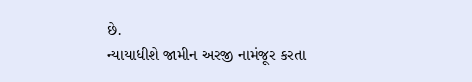છે.
ન્યાયાધીશે જામીન અરજી નામંજૂર કરતા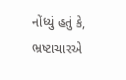નોંધ્યું હતું કે,
ભ્રષ્ટાચારએ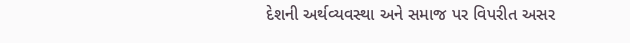દેશની અર્થવ્યવસ્થા અને સમાજ પર વિપરીત અસર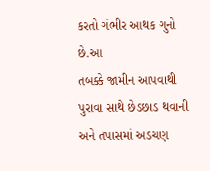કરતો ગંભીર આથક ગુનો છે.આ
તબક્કે જામીન આપવાથી પુરાવા સાથે છેડછાડ થવાની અને તપાસમાં અડચણ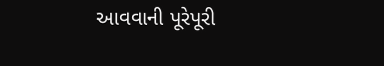આવવાની પૂરેપૂરી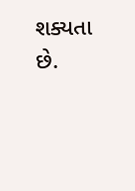શક્યતા છે.